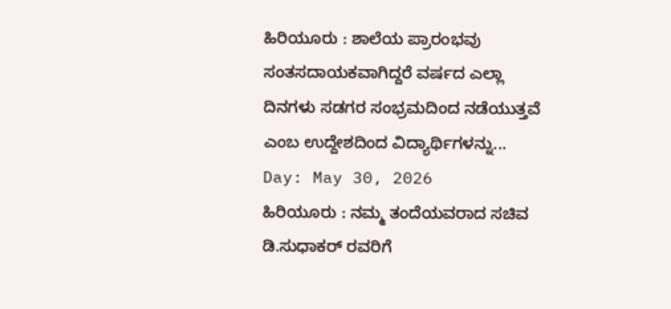ಹಿರಿಯೂರು : ಶಾಲೆಯ ಪ್ರಾರಂಭವು ಸಂತಸದಾಯಕವಾಗಿದ್ದರೆ ವರ್ಷದ ಎಲ್ಲಾ ದಿನಗಳು ಸಡಗರ ಸಂಭ್ರಮದಿಂದ ನಡೆಯುತ್ತವೆ ಎಂಬ ಉದ್ದೇಶದಿಂದ ವಿದ್ಯಾರ್ಥಿಗಳನ್ನು...
Day: May 30, 2026
ಹಿರಿಯೂರು : ನಮ್ಮ ತಂದೆಯವರಾದ ಸಚಿವ ಡಿ.ಸುಧಾಕರ್ ರವರಿಗೆ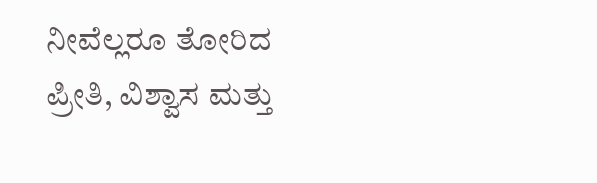ನೀವೆಲ್ಲರೂ ತೋರಿದ ಪ್ರೀತಿ, ವಿಶ್ವಾಸ ಮತ್ತು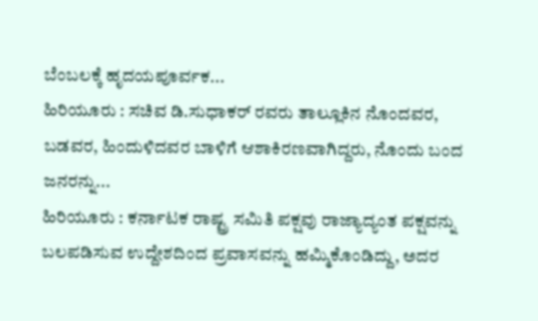ಬೆಂಬಲಕ್ಕೆ ಹೃದಯಪೂರ್ವಕ...
ಹಿರಿಯೂರು : ಸಚಿವ ಡಿ.ಸುಧಾಕರ್ ರವರು ತಾಲ್ಲೂಕಿನ ನೊಂದವರ, ಬಡವರ, ಹಿಂದುಳಿದವರ ಬಾಳಿಗೆ ಆಶಾಕಿರಣವಾಗಿದ್ದರು, ನೊಂದು ಬಂದ ಜನರನ್ನು...
ಹಿರಿಯೂರು : ಕರ್ನಾಟಕ ರಾಷ್ಟ್ರ ಸಮಿತಿ ಪಕ್ಷವು ರಾಜ್ಯಾದ್ಯಂತ ಪಕ್ಷವನ್ನು ಬಲಪಡಿಸುವ ಉದ್ದೇಶದಿಂದ ಪ್ರವಾಸವನ್ನು ಹಮ್ಮಿಕೊಂಡಿದ್ದು, ಅದರ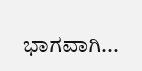ಭಾಗವಾಗಿ...